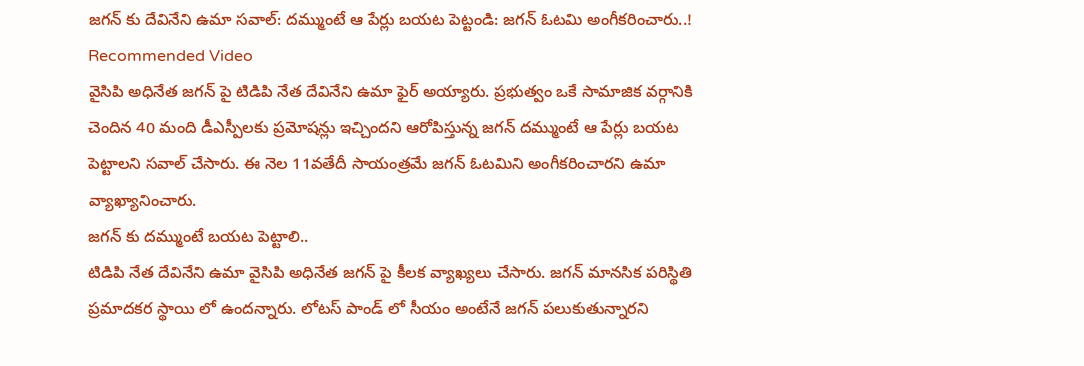జగన్ కు దేవినేని ఉమా సవాల్: దమ్ముంటే ఆ పేర్లు బయట పెట్టండి: జగన్ ఓటమి అంగీకరించారు..!
Recommended Video
వైసిపి అధినేత జగన్ పై టిడిపి నేత దేవినేని ఉమా ఫైర్ అయ్యారు. ప్రభుత్వం ఒకే సామాజిక వర్గానికి చెందిన 40 మంది డీఎస్పీలకు ప్రమోషన్లు ఇచ్చిందని ఆరోపిస్తున్న జగన్ దమ్ముంటే ఆ పేర్లు బయట పెట్టాలని సవాల్ చేసారు. ఈ నెల 11వతేదీ సాయంత్రమే జగన్ ఓటమిని అంగీకరించారని ఉమా వ్యాఖ్యానించారు.
జగన్ కు దమ్ముంటే బయట పెట్టాలి..
టిడిపి నేత దేవినేని ఉమా వైసిపి అధినేత జగన్ పై కీలక వ్యాఖ్యలు చేసారు. జగన్ మానసిక పరిస్థితి ప్రమాదకర స్థాయి లో ఉందన్నారు. లోటస్ పాండ్ లో సీయం అంటేనే జగన్ పలుకుతున్నారని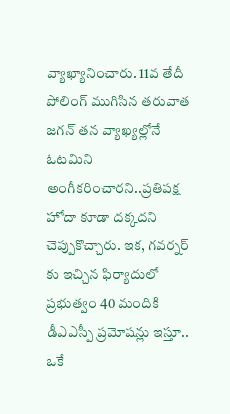వ్యాఖ్యానించారు. 11వ తేదీ పోలింగ్ ముగిసిన తరువాత జగన్ తన వ్యాఖ్యల్లోనే ఓటమిని అంగీకరించారని..ప్రతిపక్ష హోదా కూడా దక్కదని చెప్పుకొచ్చారు. ఇక, గవర్నర్ కు ఇచ్చిన ఫిర్యాదులో ప్రభుత్వం 40 మందికి డీఎఎస్పీ ప్రమోషన్లు ఇస్తూ.. ఒకే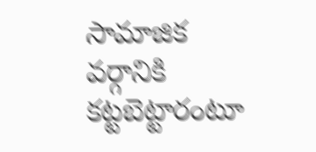సామాజిక వర్గానికి కట్టబెట్టారంటూ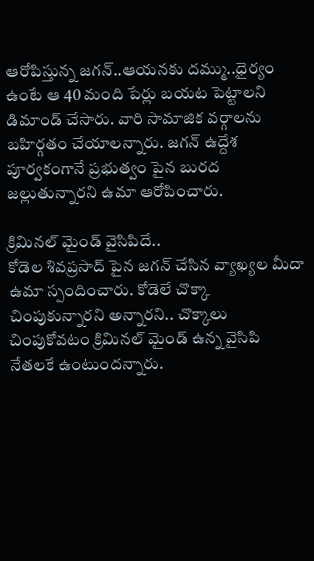ఆరోపిస్తున్న జగన్..ఆయనకు దమ్ము..ధైర్యం ఉంటే ఆ 40 మంది పేర్లు బయట పెట్టాలని డిమాండ్ చేసారు. వారి సామాజిక వర్గాలను బహిర్గతం చేయాలన్నారు. జగన్ ఉద్దేశ పూర్వకంగానే ప్రభుత్వం పైన బురద జల్లుతున్నారని ఉమా ఆరోపించారు.

క్రిమినల్ మైండ్ వైసిపిదే..
కోడెల శివప్రసాద్ పైన జగన్ చేసిన వ్యాఖ్యల మీదా ఉమా స్పందించారు. కోడెలే చొక్కా చింపుకున్నారని అన్నారని.. చొక్కాలు చింపుకోవటం క్రిమినల్ మైండ్ ఉన్న వైసిపి నేతలకే ఉంటుందన్నారు.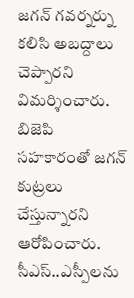జగన్ గవర్నర్ను కలిసి అబద్దాలు చెప్పారని విమర్శించారు. బిజెపి సహకారంతో జగన్ కుట్రలు చేస్తున్నారని ఆరోపించారు. సీఎస్..ఎస్పీలను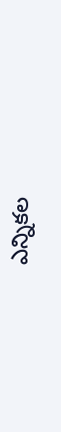ఎన్నికల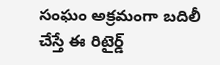సంఘం అక్రమంగా బదిలీ చేస్తే ఈ రిటైర్డ్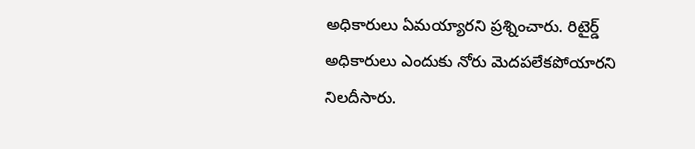అధికారులు ఏమయ్యారని ప్రశ్నించారు. రిటైర్డ్ అధికారులు ఎందుకు నోరు మెదపలేకపోయారని నిలదీసారు.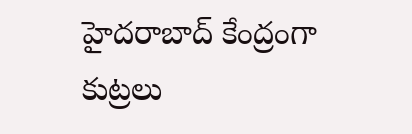హైదరాబాద్ కేంద్రంగా కుట్రలు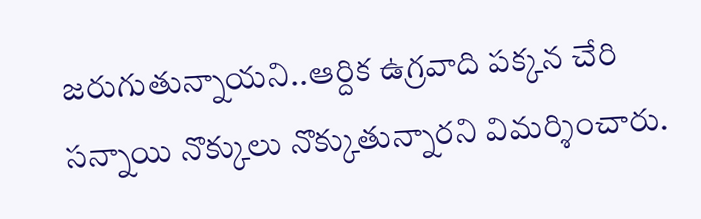జరుగుతున్నాయని..ఆర్దిక ఉగ్రవాది పక్కన చేరి సన్నాయి నొక్కులు నొక్కుతున్నారని విమర్శించారు.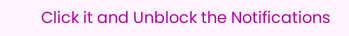Click it and Unblock the Notifications